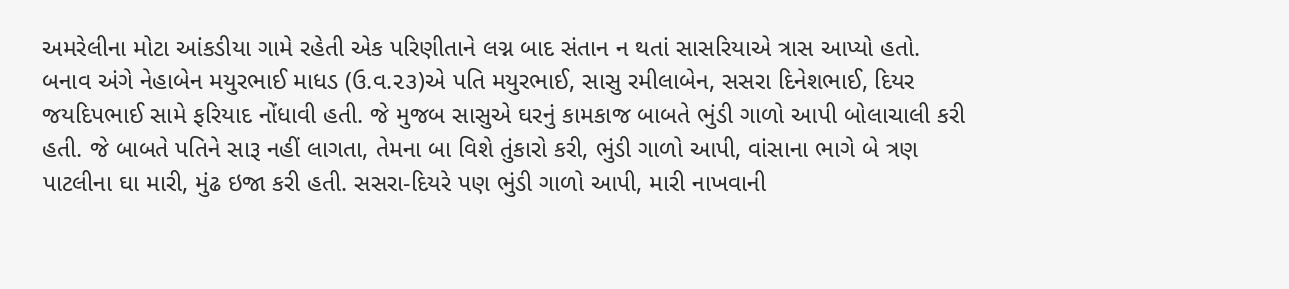અમરેલીના મોટા આંકડીયા ગામે રહેતી એક પરિણીતાને લગ્ન બાદ સંતાન ન થતાં સાસરિયાએ ત્રાસ આપ્યો હતો. બનાવ અંગે નેહાબેન મયુરભાઈ માધડ (ઉ.વ.૨૩)એ પતિ મયુરભાઈ, સાસુ રમીલાબેન, સસરા દિનેશભાઈ, દિયર જયદિપભાઈ સામે ફરિયાદ નોંધાવી હતી. જે મુજબ સાસુએ ઘરનું કામકાજ બાબતે ભુંડી ગાળો આપી બોલાચાલી કરી હતી. જે બાબતે પતિને સારૂ નહીં લાગતા, તેમના બા વિશે તુંકારો કરી, ભુંડી ગાળો આપી, વાંસાના ભાગે બે ત્રણ પાટલીના ઘા મારી, મુંઢ ઇજા કરી હતી. સસરા-દિયરે પણ ભુંડી ગાળો આપી, મારી નાખવાની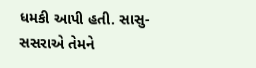ધમકી આપી હતી. સાસુ-સસરાએ તેમને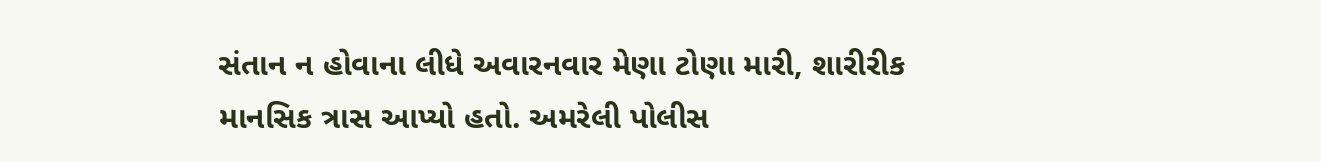સંતાન ન હોવાના લીધે અવારનવાર મેણા ટોણા મારી, શારીરીક માનસિક ત્રાસ આપ્યો હતો. અમરેલી પોલીસ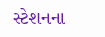સ્ટેશનના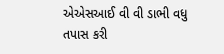એએસઆઈ વી વી ડાભી વધુ તપાસ કરી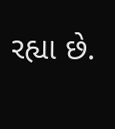રહ્યા છે.